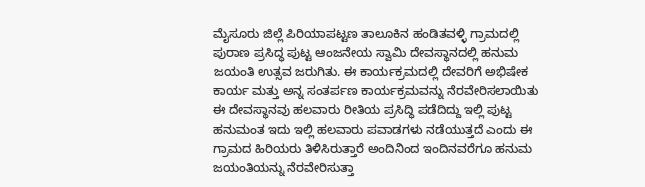ಮೈಸೂರು ಜಿಲ್ಲೆ ಪಿರಿಯಾಪಟ್ಟಣ ತಾಲೂಕಿನ ಹಂಡಿತವಳ್ಳಿ ಗ್ರಾಮದಲ್ಲಿ ಪುರಾಣ ಪ್ರಸಿದ್ಧ ಪುಟ್ಟ ಆಂಜನೇಯ ಸ್ವಾಮಿ ದೇವಸ್ಥಾನದಲ್ಲಿ ಹನುಮ ಜಯಂತಿ ಉತ್ಸವ ಜರುಗಿತು. ಈ ಕಾರ್ಯಕ್ರಮದಲ್ಲಿ ದೇವರಿಗೆ ಅಭಿಷೇಕ ಕಾರ್ಯ ಮತ್ತು ಅನ್ನ ಸಂತರ್ಪಣ ಕಾರ್ಯಕ್ರಮವನ್ನು ನೆರವೇರಿಸಲಾಯಿತು ಈ ದೇವಸ್ಥಾನವು ಹಲವಾರು ರೀತಿಯ ಪ್ರಸಿದ್ಧಿ ಪಡೆದಿದ್ದು ಇಲ್ಲಿ ಪುಟ್ಟ ಹನುಮಂತ ಇದು ಇಲ್ಲಿ ಹಲವಾರು ಪವಾಡಗಳು ನಡೆಯುತ್ತದೆ ಎಂದು ಈ ಗ್ರಾಮದ ಹಿರಿಯರು ತಿಳಿಸಿರುತ್ತಾರೆ ಅಂದಿನಿಂದ ಇಂದಿನವರೆಗೂ ಹನುಮ ಜಯಂತಿಯನ್ನು ನೆರವೇರಿಸುತ್ತಾ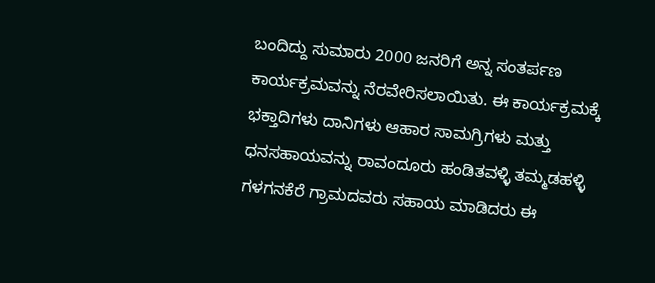ಬಂದಿದ್ದು ಸುಮಾರು 2000 ಜನರಿಗೆ ಅನ್ನ ಸಂತರ್ಪಣ ಕಾರ್ಯಕ್ರಮವನ್ನು ನೆರವೇರಿಸಲಾಯಿತು. ಈ ಕಾರ್ಯಕ್ರಮಕ್ಕೆ ಭಕ್ತಾದಿಗಳು ದಾನಿಗಳು ಆಹಾರ ಸಾಮಗ್ರಿಗಳು ಮತ್ತು ಧನಸಹಾಯವನ್ನು ರಾವಂದೂರು ಹಂಡಿತವಳ್ಳಿ ತಮ್ಮಡಹಳ್ಳಿ ಗಳಗನಕೆರೆ ಗ್ರಾಮದವರು ಸಹಾಯ ಮಾಡಿದರು ಈ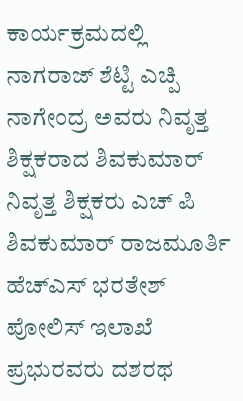ಕಾರ್ಯಕ್ರಮದಲ್ಲಿ ನಾಗರಾಜ್ ಶೆಟ್ಟಿ ಎಚ್ಪಿ ನಾಗೇಂದ್ರ ಅವರು ನಿವೃತ್ತ ಶಿಕ್ಷಕರಾದ ಶಿವಕುಮಾರ್ ನಿವೃತ್ತ ಶಿಕ್ಷಕರು ಎಚ್ ಪಿ ಶಿವಕುಮಾರ್ ರಾಜಮೂರ್ತಿ ಹೆಚ್ಎಸ್ ಭರತೇಶ್ ಪೋಲಿಸ್ ಇಲಾಖೆ ಪ್ರಭುರವರು ದಶರಥ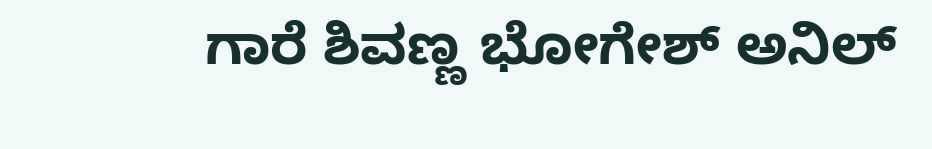ಗಾರೆ ಶಿವಣ್ಣ ಭೋಗೇಶ್ ಅನಿಲ್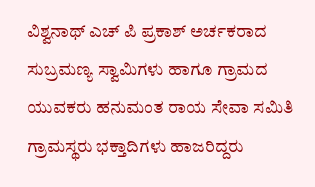ವಿಶ್ವನಾಥ್ ಎಚ್ ಪಿ ಪ್ರಕಾಶ್ ಅರ್ಚಕರಾದ ಸುಬ್ರಮಣ್ಯ ಸ್ವಾಮಿಗಳು ಹಾಗೂ ಗ್ರಾಮದ ಯುವಕರು ಹನುಮಂತ ರಾಯ ಸೇವಾ ಸಮಿತಿ ಗ್ರಾಮಸ್ಥರು ಭಕ್ತಾದಿಗಳು ಹಾಜರಿದ್ದರು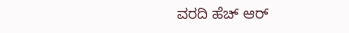ವರದಿ ಹೆಚ್ ಆರ್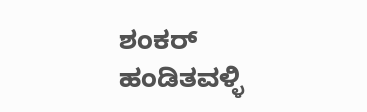ಶಂಕರ್ ಹಂಡಿತವಳ್ಳಿ